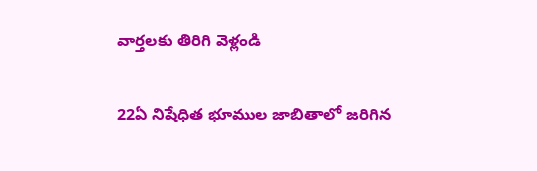వార్తలకు తిరిగి వెళ్లండి

22ఏ నిషేధిత భూముల జాబితాలో జరిగిన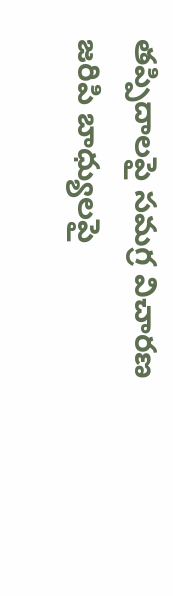తప్పిదాలపై సమగ్ర విచారణ జరిపి బాధ్యులపై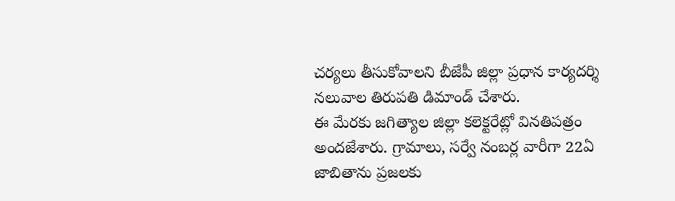చర్యలు తీసుకోవాలని బీజేపీ జిల్లా ప్రధాన కార్యదర్శి నలువాల తిరుపతి డిమాండ్ చేశారు.
ఈ మేరకు జగిత్యాల జిల్లా కలెక్టరేట్లో వినతిపత్రం అందజేశారు. గ్రామాలు, సర్వే నంబర్ల వారీగా 22ఏ జాబితాను ప్రజలకు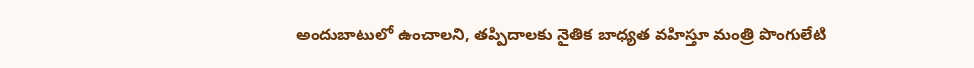అందుబాటులో ఉంచాలని, తప్పిదాలకు నైతిక బాధ్యత వహిస్తూ మంత్రి పొంగులేటి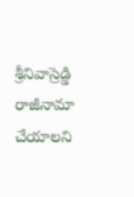శ్రీనివాస్రెడ్డి రాజీనామా చేయాలని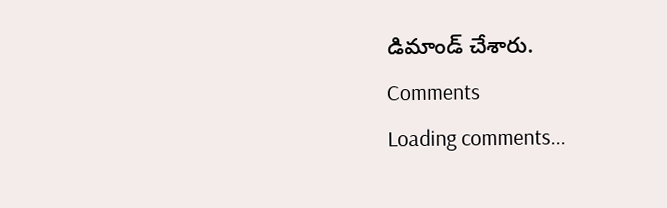డిమాండ్ చేశారు.
Comments
Loading comments...